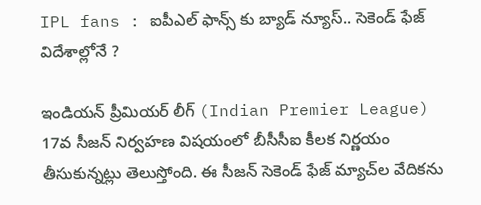IPL fans : ఐపీఎల్ ఫాన్స్ కు బ్యాడ్ న్యూస్.. సెకెండ్ ఫేజ్ విదేశాల్లోనే ?

ఇండియన్‌ ప్రీమియర్‌ లీగ్‌ (Indian Premier League) 17వ సీజన్ నిర్వహణ విషయంలో బీసీసీఐ కీలక నిర్ణయం తీసుకున్నట్లు తెలుస్తోంది. ఈ సీజన్ సెకెండ్ ఫేజ్ మ్యాచ్‌ల వేదికను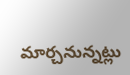మార్చనున్నట్లు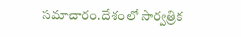సమాచారం.దేశంలో సార్వత్రిక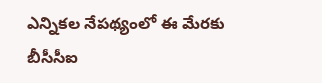ఎన్నికల నేపథ్యంలో ఈ మేరకు బీసీసీఐ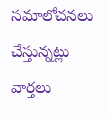సమాలోచనలు చేస్తున్నట్లు వార్తలు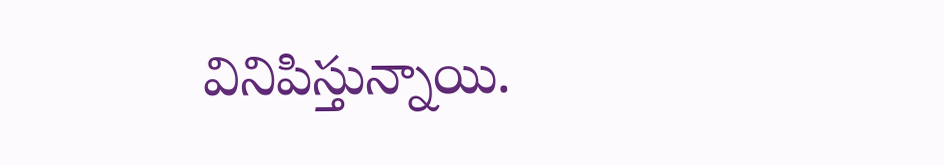వినిపిస్తున్నాయి.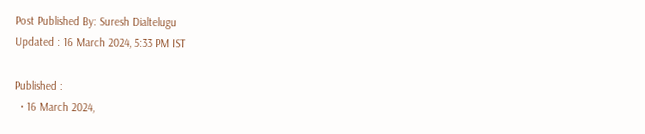Post Published By: Suresh Dialtelugu
Updated : 16 March 2024, 5:33 PM IST

Published :
  • 16 March 2024,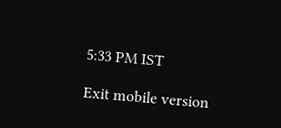5:33 PM IST

Exit mobile version